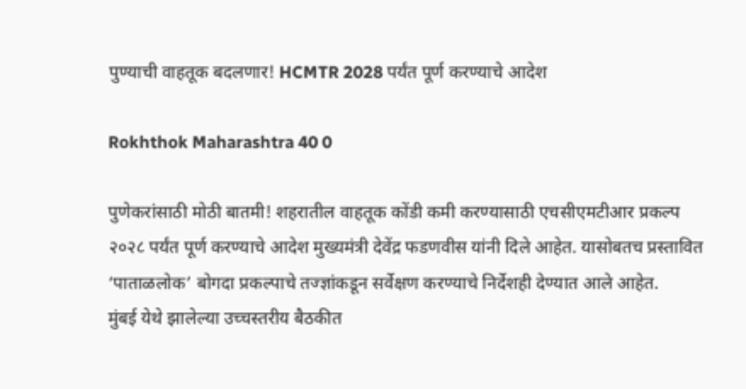पुण्याची वाहतूक बदलणार! HCMTR 2028 पर्यंत पूर्ण करण्याचे आदेश

Rokhthok Maharashtra 40 0

पुणेकरांसाठी मोठी बातमी! शहरातील वाहतूक कोंडी कमी करण्यासाठी एचसीएमटीआर प्रकल्प २०२८ पर्यंत पूर्ण करण्याचे आदेश मुख्यमंत्री देवेंद्र फडणवीस यांनी दिले आहेत. यासोबतच प्रस्तावित ‘पाताळलोक’ बोगदा प्रकल्पाचे तज्ज्ञांकडून सर्वेक्षण करण्याचे निर्देशही देण्यात आले आहेत.
मुंबई येथे झालेल्या उच्चस्तरीय बैठकीत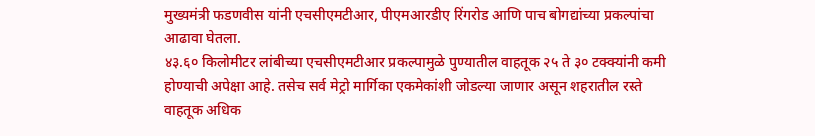मुख्यमंत्री फडणवीस यांनी एचसीएमटीआर, पीएमआरडीए रिंगरोड आणि पाच बोगद्यांच्या प्रकल्पांचा आढावा घेतला.
४३.६० किलोमीटर लांबीच्या एचसीएमटीआर प्रकल्पामुळे पुण्यातील वाहतूक २५ ते ३० टक्क्यांनी कमी होण्याची अपेक्षा आहे. तसेच सर्व मेट्रो मार्गिका एकमेकांशी जोडल्या जाणार असून शहरातील रस्ते वाहतूक अधिक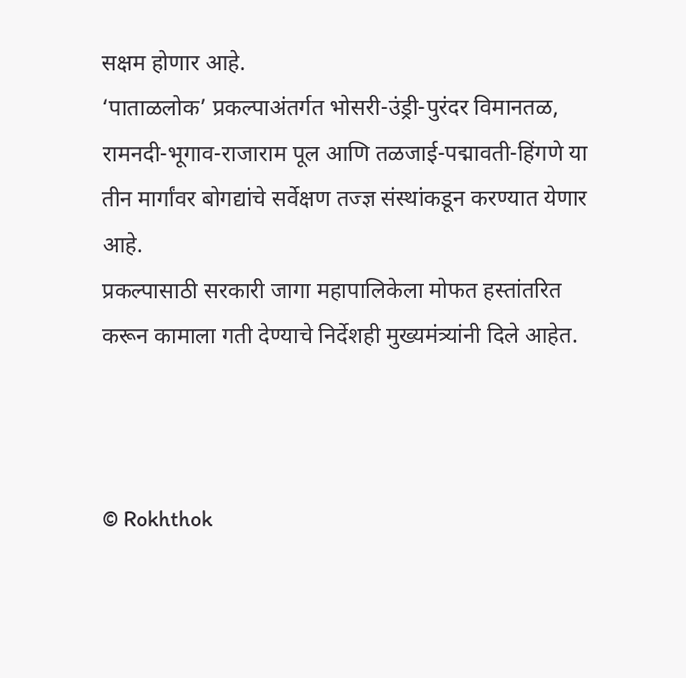सक्षम होणार आहे.
‘पाताळलोक’ प्रकल्पाअंतर्गत भोसरी-उंड्री-पुरंदर विमानतळ, रामनदी-भूगाव-राजाराम पूल आणि तळजाई-पद्मावती-हिंगणे या तीन मार्गांवर बोगद्यांचे सर्वेक्षण तज्ज्ञ संस्थांकडून करण्यात येणार आहे.
प्रकल्पासाठी सरकारी जागा महापालिकेला मोफत हस्तांतरित करून कामाला गती देण्याचे निर्देशही मुख्यमंत्र्यांनी दिले आहेत.



© Rokhthok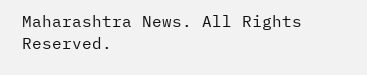Maharashtra News. All Rights Reserved.